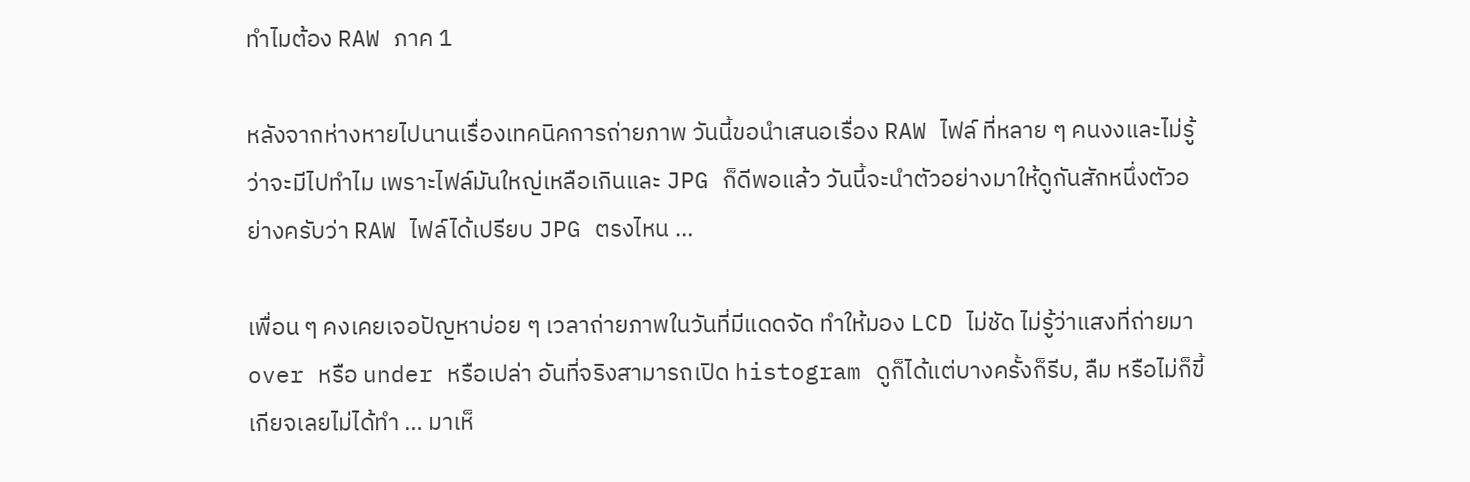ทำไมต้อง RAW ภาค 1

หลังจากห่างหายไปนานเรื่องเทคนิคการถ่ายภาพ วันนี้ขอนำเสนอเรื่อง RAW ไฟล์ ที่หลาย ๆ คนงงและไม่รู้ว่าจะมีไปทำไม เพราะไฟล์มันใหญ่เหลือเกินและ JPG ก็ดีพอแล้ว วันนี้จะนำตัวอย่างมาให้ดูกันสักหนึ่งตัวอย่างครับว่า RAW ไฟล์ได้เปรียบ JPG ตรงไหน …

เพื่อน ๆ คงเคยเจอปัญหาบ่อย ๆ เวลาถ่ายภาพในวันที่มีแดดจัด ทำให้มอง LCD ไม่ชัด ไม่รู้ว่าแสงที่ถ่ายมา over หรือ under หรือเปล่า อันที่จริงสามารถเปิด histogram ดูก็ได้แต่บางครั้งก็รีบ, ลืม หรือไม่ก็ขี้เกียจเลยไม่ได้ทำ … มาเห็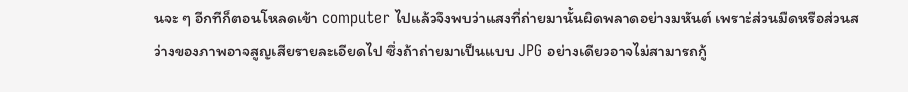นจะ ๆ อีกทีก็ตอนโหลดเข้า computer ไปแล้วจึงพบว่าแสงที่ถ่ายมานั้นผิดพลาดอย่างมหันต์ เพราะ่ส่วนมืดหรือส่วนสว่างของภาพอาจสูญเสียรายละเอียดไป ซึ่งถ้าถ่ายมาเป็นแบบ JPG อย่างเดียวอาจไม่สามารถกู้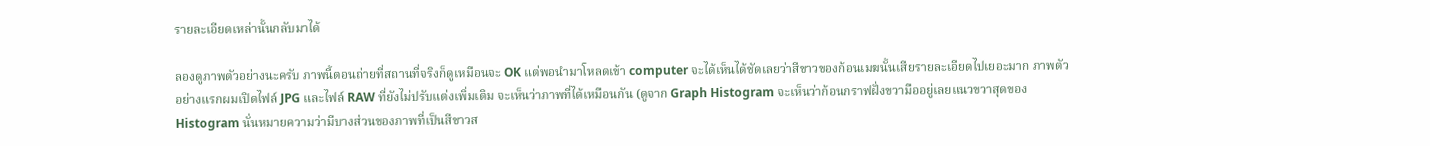รายละเอียดเหล่านั้นกลับมาได้

ลองดูภาพตัวอย่างนะครับ ภาพนี้ตอนถ่ายที่สถานที่จริงก็ดูเหมือนจะ OK แต่พอนำมาโหลดเข้า computer จะได้เห็นได้ชัดเลยว่าสีขาวของก้อนเมฆนั้นเสียรายละเอียดไปเยอะมาก ภาพตัวอย่างแรกผมเปิดไฟล์ JPG และไฟล์ RAW ที่ยังไม่ปรับแต่งเพิ่มเติม จะเห็นว่าภาพที่ได้เหมือนกัน (ดูจาก Graph Histogram จะเห็นว่าก้อนกราฟฝั่งขวามืออยู่เลยแนวขวาสุดของ Histogram นั่นหมายความว่ามีบางส่วนของภาพที่เป็นสีขาวส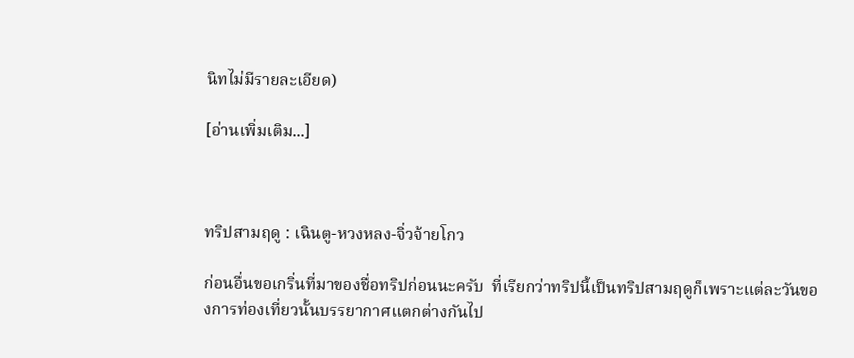นิทไม่มีรายละเอียด)

[อ่านเพิ่มเติม...]



ทริปสามฤดู : เฉินตู-หวงหลง-จิ่วจ้ายโกว

ก่อนอื่นขอเกริ่นที่มาของชื่อทริปก่อนนะครับ  ที่เรียกว่าทริปนี้เป็นทริปสามฤดูก็เพราะแต่ละวันของการท่องเที่ยวนั้นบรรยากาศแตกต่างกันไป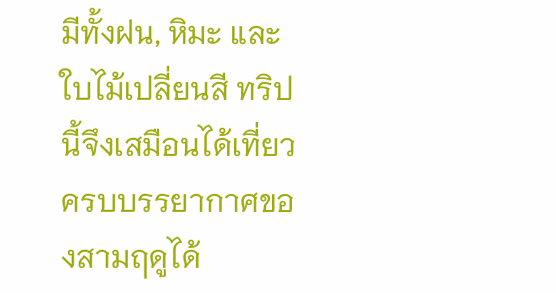มีทั้งฝน, หิมะ และใบไม้เปลี่ยนสี ทริปนี้จึงเสมือนได้เที่ยวครบบรรยากาศของสามฤดูได้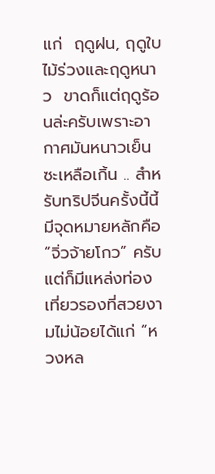แก่  ฤดูฝน, ฤดูใบไม้ร่วงและฤดูหนาว  ขาดก็แต่ฤดูร้อนล่ะครับเพราะอากาศมันหนาวเย็นซะเหลือเกิ้น .. สำหรับทริปจีนครั้งนี้นี้มีจุดหมายหลักคือ “จิ่วจ้ายโกว” ครับ   แต่ก็มีแหล่งท่องเที่ยวรองที่สวยงามไม่น้อยได้แก่ “หวงหล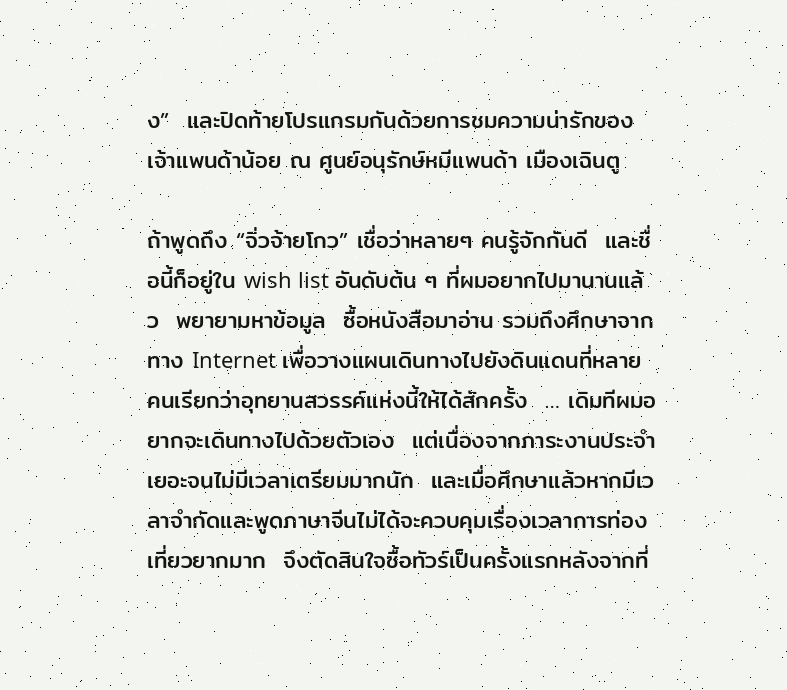ง”  และปิดท้ายโปรแกรมกันด้วยการชมความน่ารักของเจ้าแพนด้าน้อย ณ ศูนย์อนุรักษ์หมีแพนด้า เมืองเฉินตู

ถ้าพูดถึง “จิ่วจ้ายโกว” เชื่อว่าหลายๆ คนรู้จักกันดี  และชื่อนี้ก็อยู่ใน wish list อันดับต้น ๆ ที่ผมอยากไปมานานแล้ว  พยายามหาข้อมูล  ซื้อหนังสือมาอ่าน รวมถึงศึกษาจากทาง Internet เพื่อวางแผนเดินทางไปยังดินแดนที่หลายคนเรียกว่าอุทยานสวรรค์แห่งนี้ให้ได้สักครั้ง  … เดิมทีผมอยากจะเดินทางไปด้วยตัวเอง  แต่เนื่องจากภาระงานประจำเยอะจนไม่มีเวลาเตรียมมากนัก  และเมื่อศึกษาแล้วหากมีเวลาจำกัดและพูดภาษาจีนไม่ได้จะควบคุมเรื่องเวลาการท่องเที่ยวยากมาก  จึงตัดสินใจซื้อทัวร์เป็นครั้งแรกหลังจากที่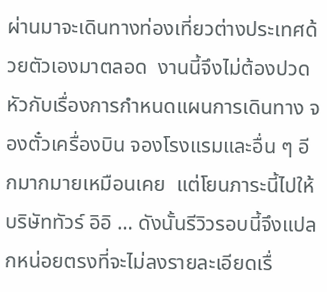ผ่านมาจะเดินทางท่องเที่ยวต่างประเทศด้วยตัวเองมาตลอด  งานนี้จึงไม่ต้องปวดหัวกับเรื่องการกำหนดแผนการเดินทาง จองตั๋วเครื่องบิน จองโรงแรมและอื่น ๆ อีกมากมายเหมือนเคย  แต่โยนภาระนี้ไปให้บริษัททัวร์ อิอิ … ดังนั้นรีวิวรอบนี้จึงแปลกหน่อยตรงที่จะไม่ลงรายละเอียดเรื่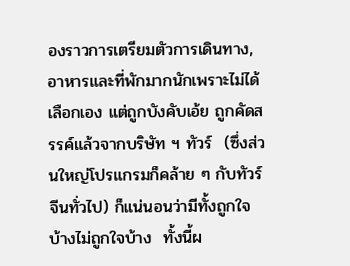องราวการเตรียมตัวการเดินทาง,อาหารและที่พักมากนักเพราะไม่ได้เลือกเอง แต่ถูกบังคับเอ้ย ถูกคัดสรรค์แล้วจากบริษัท ฯ ทัวร์  (ซึ่งส่วนใหญ่โปรแกรมก็คล้าย ๆ กับทัวร์จีนทั่วไป) ก็แน่นอนว่ามีทั้งถูกใจบ้างไม่ถูกใจบ้าง  ทั้งนี้ผ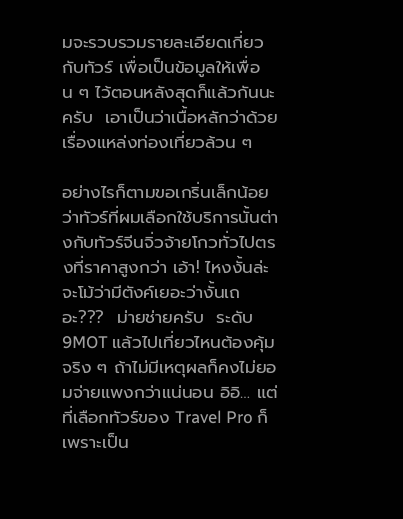มจะรวบรวมรายละเอียดเกี่ยวกับทัวร์ เพื่อเป็นข้อมูลให้เพื่อน ๆ ไว้ตอนหลังสุดก็แล้วกันนะครับ  เอาเป็นว่าเนื้อหลักว่าด้วยเรื่องแหล่งท่องเที่ยวล้วน ๆ

อย่างไรก็ตามขอเกริ่นเล็กน้อยว่าทัวร์ที่ผมเลือกใช้บริการนั้นต่างกับทัวร์จีนจิ่วจ้ายโกวทั่วไปตรงที่ราคาสูงกว่า เอ้า! ไหงงั้นล่ะ จะโม้ว่ามีตังค์เยอะว่างั้นเถอะ???  ม่ายช่ายครับ  ระดับ 9MOT แล้วไปเที่ยวไหนต้องคุ้มจริง ๆ ถ้าไม่มีเหตุผลก็คงไม่ยอมจ่ายแพงกว่าแน่นอน อิอิ… แต่ที่เลือกทัวร์ของ Travel Pro ก็เพราะเป็น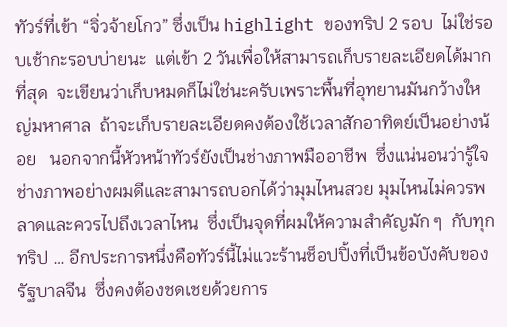ทัวร์ที่เข้า “จิ่วจ้ายโกว” ซึ่งเป็น highlight ของทริป 2 รอบ  ไม่ใช่รอบเช้ากะรอบบ่ายนะ  แต่เข้า 2 วันเพื่อให้สามารถเก็บรายละเอียดได้มากที่สุด  จะเขียนว่าเก็บหมดก็ไม่ใช่นะครับเพราะพื้นที่อุทยานมันกว้างใหญ่มหาศาล  ถ้าจะเก็บรายละเอียดคงต้องใช้เวลาสักอาทิตย์เป็นอย่างน้อย   นอกจากนี้หัวหน้าทัวร์ยังเป็นช่างภาพมืออาชีพ  ซึ่งแน่นอนว่ารู้ใจช่างภาพอย่างผมดีและสามารถบอกได้ว่ามุมไหนสวย มุมไหนไม่ควรพลาดและควรไปถึงเวลาไหน  ซึ่งเป็นจุดที่ผมให้ความสำคัญมัก ๆ  กับทุกทริป … อีกประการหนึ่งคือทัวร์นี้ไม่แวะร้านช็อปปิ้งที่เป็นข้อบังคับของรัฐบาลจีน  ซึ่งคงต้องชดเชยด้วยการ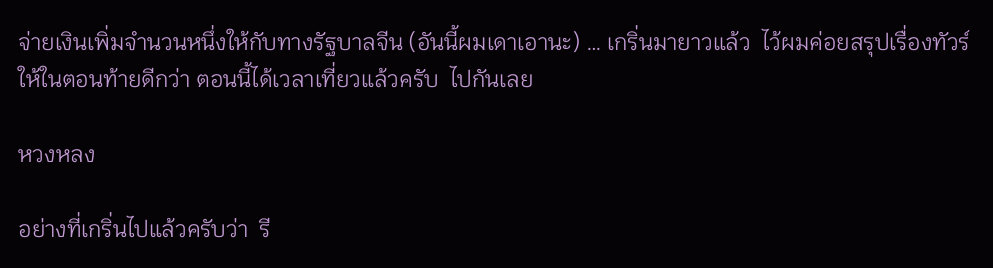จ่ายเงินเพิ่มจำนวนหนึ่งให้กับทางรัฐบาลจีน (อันนี้ผมเดาเอานะ) … เกริ่นมายาวแล้ว  ไว้ผมค่อยสรุปเรื่องทัวร์ให้ในตอนท้ายดีกว่า ตอนนี้ได้เวลาเที่ยวแล้วครับ  ไปกันเลย

หวงหลง

อย่างที่เกริ่นไปแล้วครับว่า  รี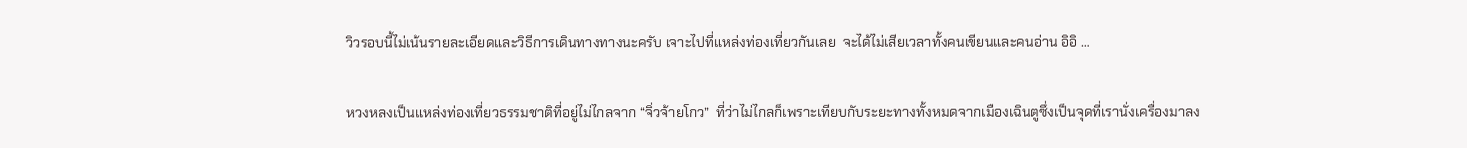วิวรอบนี้ไม่เน้นรายละเอียดและวิธีการเดินทางทางนะครับ เจาะไปที่แหล่งท่องเที่ยวกันเลย  จะได้ไม่เสียเวลาทั้งคนเขียนและคนอ่าน อิอิ …

หวงหลงเป็นแหล่งท่องเที่ยวธรรมชาติที่อยู่ไม่ไกลจาก “จิ่วจ้ายโกว”  ที่ว่าไม่ไกลก็เพราะเทียบกับระยะทางทั้งหมดจากเมืองเฉินตูซึ่งเป็นจุดที่เรานั่งเครื่องมาลง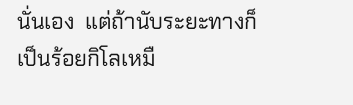นั่นเอง  แต่ถ้านับระยะทางก็เป็นร้อยกิโลเหมื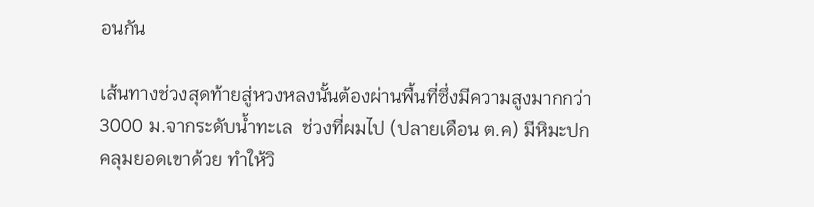อนกัน

เส้นทางช่วงสุดท้ายสู่หวงหลงนั้นต้องผ่านพื้นที่ซึ่งมีความสูงมากกว่า 3000 ม.จากระดับน้ำทะเล  ช่วงที่ผมไป (ปลายเดือน ต.ค) มีหิมะปกคลุมยอดเขาด้วย ทำให้วิ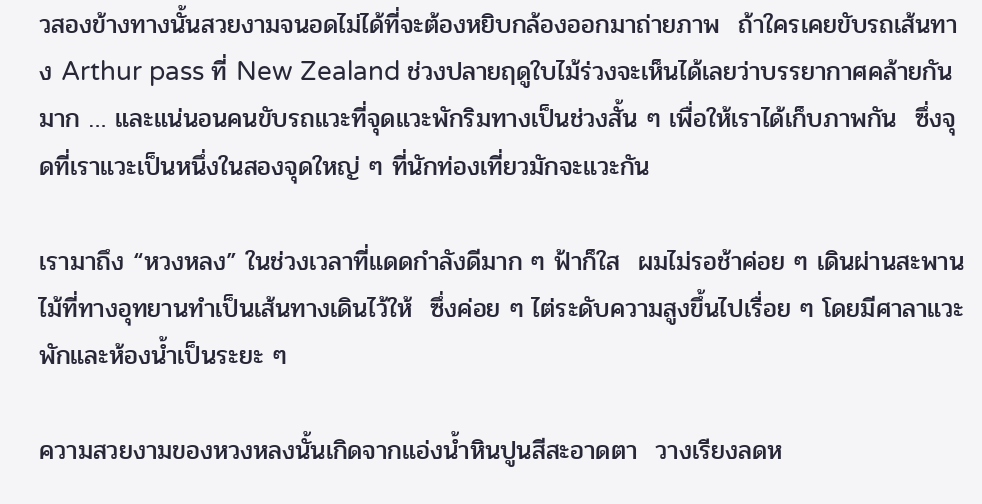วสองข้างทางนั้นสวยงามจนอดไม่ได้ที่จะต้องหยิบกล้องออกมาถ่ายภาพ  ถ้าใครเคยขับรถเส้นทาง Arthur pass ที่ New Zealand ช่วงปลายฤดูใบไม้ร่วงจะเห็นได้เลยว่าบรรยากาศคล้ายกันมาก … และแน่นอนคนขับรถแวะที่จุดแวะพักริมทางเป็นช่วงสั้น ๆ เพื่อให้เราได้เก็บภาพกัน  ซึ่งจุดที่เราแวะเป็นหนึ่งในสองจุดใหญ่ ๆ ที่นักท่องเที่ยวมักจะแวะกัน

เรามาถึง “หวงหลง” ในช่วงเวลาที่แดดกำลังดีมาก ๆ ฟ้าก็ใส  ผมไม่รอช้าค่อย ๆ เดินผ่านสะพานไม้ที่ทางอุทยานทำเป็นเส้นทางเดินไว้ให้  ซึ่งค่อย ๆ ไต่ระดับความสูงขึ้นไปเรื่อย ๆ โดยมีศาลาแวะพักและห้องน้ำเป็นระยะ ๆ

ความสวยงามของหวงหลงนั้นเกิดจากแอ่งน้ำหินปูนสีสะอาดตา  วางเรียงลดห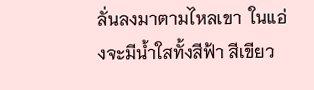ลั่นลงมาตามไหลเขา  ในแอ่งจะมีน้ำใสทั้งสีฟ้า สีเขียว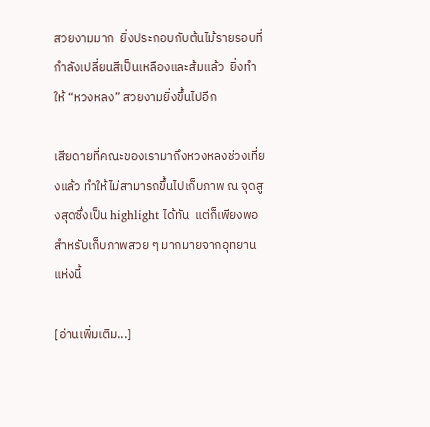สวยงามมาก  ยิ่งประกอบกับต้นไม้รายรอบที่กำลังเปลี่ยนสีเป็นเหลืองและส้มแล้ว  ยิ่งทำให้ “หวงหลง” สวยงามยิ่งขึ้นไปอีก

เสียดายที่คณะของเรามาถึงหวงหลงช่วงเที่ยงแล้ว ทำให้ไม่สามารถขึ้นไปเก็บภาพ ณ จุดสูงสุดซึ่งเป็น highlight ได้ทัน  แต่ก็เพียงพอสำหรับเก็บภาพสวย ๆ มากมายจากอุทยานแห่งนี้

[อ่านเพิ่มเติม...]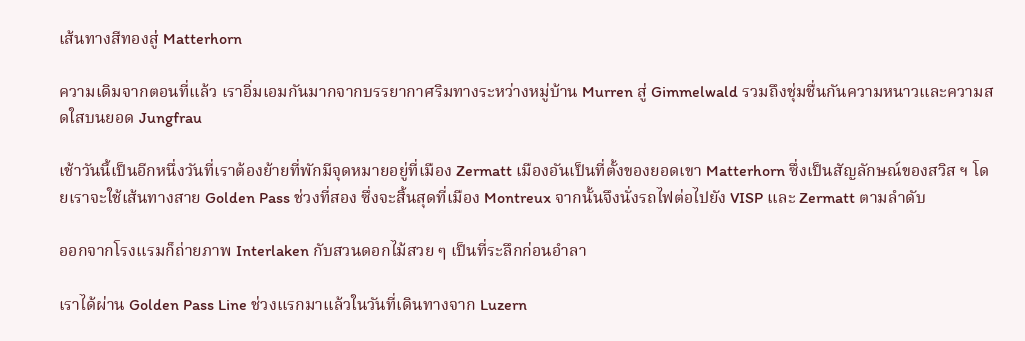เส้นทางสีทองสู่ Matterhorn

ความเดิมจากตอนที่แล้ว เราอิ่มเอมกันมากจากบรรยากาศริมทางระหว่างหมู่บ้าน Murren สู่ Gimmelwald รวมถึงชุ่มชื่นกันความหนาวและความสดใสบนยอด Jungfrau

เช้าวันนี้เป็นอีกหนึ่งวันที่เราต้องย้ายที่พักมีจุดหมายอยู่ที่เมือง Zermatt เมืองอันเป็นที่ตั้งของยอดเขา Matterhorn ซึ่งเป็นสัญลักษณ์ของสวิส ฯ โดยเราจะใช้เส้นทางสาย Golden Pass ช่วงที่สอง ซึ่งจะสิ้นสุดที่เมือง Montreux จากนั้นจึงนั่งรถไฟต่อไปยัง VISP และ Zermatt ตามลำดับ

ออกจากโรงแรมก็ถ่ายภาพ Interlaken กับสวนดอกไม้สวย ๆ เป็นที่ระลึกก่อนอำลา

เราได้ผ่าน Golden Pass Line ช่วงแรกมาแล้วในวันที่เดินทางจาก Luzern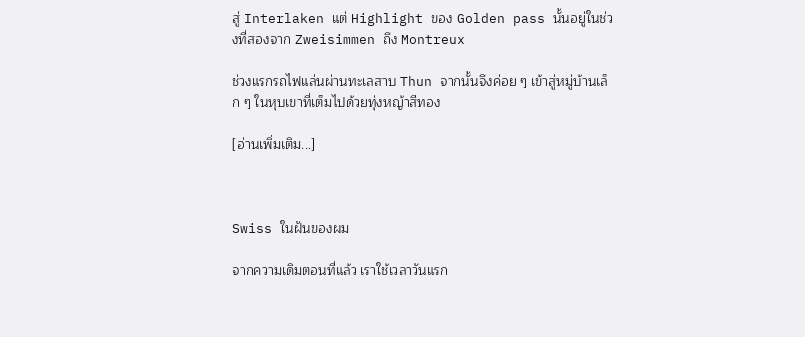สู่ Interlaken แต่ Highlight ของ Golden pass นั้นอยู่ในช่วงที่สองจาก Zweisimmen ถึง Montreux

ช่วงแรกรถไฟแล่นผ่านทะเลสาบ Thun จากนั้นจึงค่อย ๆ เข้าสู่หมู่บ้านเล็ก ๆ ในหุบเขาที่เต็มไปด้วยทุ่งหญ้าสีทอง

[อ่านเพิ่มเติม...]



Swiss ในฝันของผม

จากความเดิมตอนที่แล้ว เราใช้เวลาวันแรก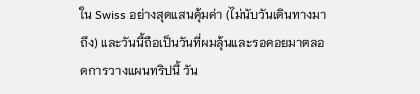ใน Swiss อย่างสุดแสนคุ้มค่า (ไม่นับวันเดินทางมาถึง) และวันนี้ถือเป็นวันที่ผมลุ้นและรอคอยมาตลอดการวางแผนทริปนี้ วัน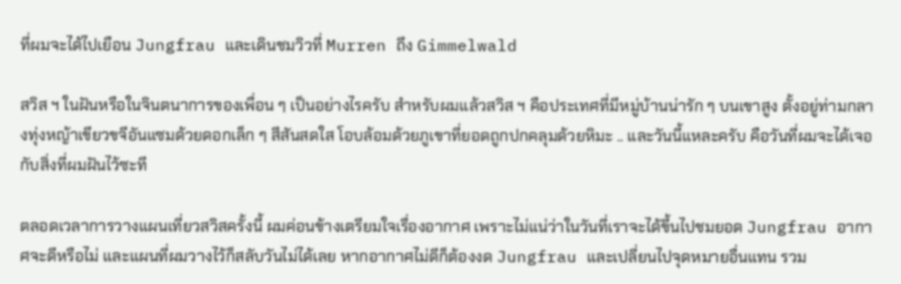ที่ผมจะได้ไปเยือน Jungfrau และเดินชมวิวที่ Murren ถึง Gimmelwald

สวิส ฯ ในฝันหรือในจินตนาการของเพื่อน ๆ เป็นอย่างไรครับ สำหรับผมแล้วสวิส ฯ คือประเทศที่มีหมู่บ้านน่ารัก ๆ บนเขาสูง ตั้งอยู่ท่ามกลางทุ่งหญ้าเขียวขจีอันแซมด้วยดอกเล็ก ๆ สีสันสดใส โอบล้อมด้วยภูเขาที่ยอดถูกปกคลุมด้วยหิมะ .. และวันนี้แหละครับ คือวันที่ผมจะได้เจอกับสิ่งที่ผมฝันไว้ซะที

ตลอดเวลาการวางแผนเที่ยวสวิสครั้งนี้ ผมค่อนข้างเตรียมใจเรื่องอากาศ เพราะไม่แน่ว่าในวันที่เราจะได้ขึ้นไปชมยอด Jungfrau อากาศจะดีหรือไม่ และแผนที่ผมวางไว้ก็สลับวันไม่ได้เลย หากอากาศไม่ดีก็ต้องงด Jungfrau และเปลี่ยนไปจุดหมายอื่นแทน รวม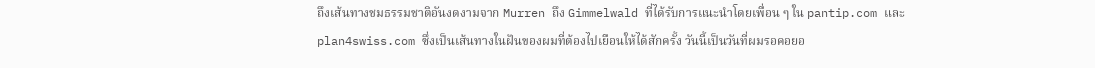ถึงเส้นทางชมธรรมชาติอันงดงามจาก Murren ถึง Gimmelwald ที่ได้รับการแนะนำโดยเพื่อน ๆ ใน pantip.com และ plan4swiss.com ซึ่งเป็นเส้นทางในฝันของผมที่ต้องไปเยือนให้ได้สักครั้ง วันนี้เป็นวันที่ผมรอคอยอ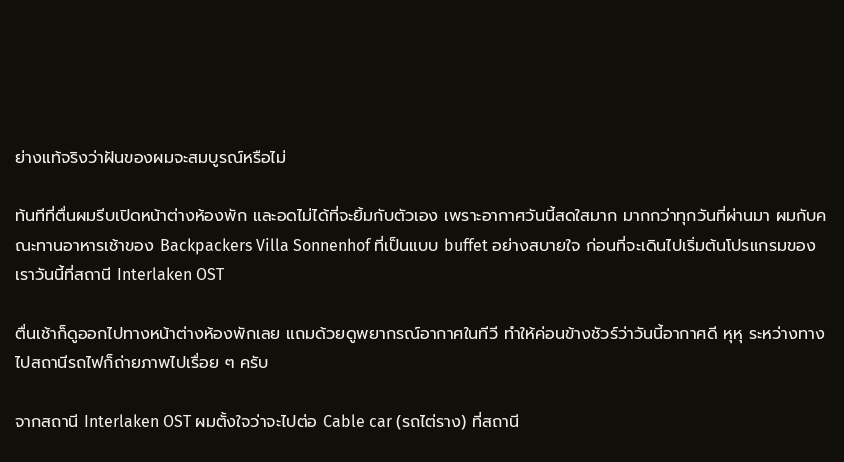ย่างแท้จริงว่าฝันของผมจะสมบูรณ์หรือไม่

ท้นทีที่ตื่นผมรีบเปิดหน้าต่างห้องพัก และอดไม่ได้ที่จะยิ้มกับตัวเอง เพราะอากาศวันนี้สดใสมาก มากกว่าทุกวันที่ผ่านมา ผมกับคณะทานอาหารเช้าของ Backpackers Villa Sonnenhof ที่เป็นแบบ buffet อย่างสบายใจ ก่อนที่จะเดินไปเริ่มต้นโปรแกรมของเราวันนี้ที่สถานี Interlaken OST

ตื่นเช้าก็ดูออกไปทางหน้าต่างห้องพักเลย แถมด้วยดูพยากรณ์อากาศในทีวี ทำให้ค่อนข้างชัวร์ว่าวันนี้อากาศดี หุหุ ระหว่างทางไปสถานีรถไฟก็ถ่ายภาพไปเรื่อย ๆ ครับ

จากสถานี Interlaken OST ผมตั้งใจว่าจะไปต่อ Cable car (รถไต่ราง) ที่สถานี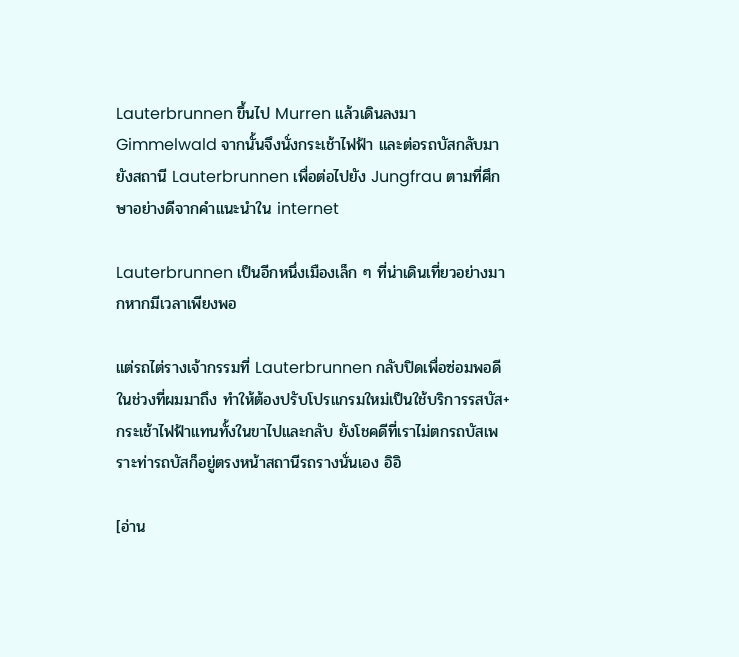Lauterbrunnen ขึ้นไป Murren แล้วเดินลงมา Gimmelwald จากนั้นจึงนั่งกระเช้าไฟฟ้า และต่อรถบัสกลับมายังสถานี Lauterbrunnen เพื่อต่อไปยัง Jungfrau ตามที่ศึกษาอย่างดีจากคำแนะนำใน internet

Lauterbrunnen เป็นอีกหนึ่งเมืองเล็ก ๆ ที่น่าเดินเที่ยวอย่างมากหากมีเวลาเพียงพอ

แต่รถไต่รางเจ้ากรรมที่ Lauterbrunnen กลับปิดเพื่อซ่อมพอดีในช่วงที่ผมมาถึง ทำให้ต้องปรับโปรแกรมใหม่เป็นใช้บริการรสบัส+กระเช้าไฟฟ้าแทนทั้งในขาไปและกลับ ยังโชคดีที่เราไม่ตกรถบัสเพราะท่ารถบัสก็อยู่ตรงหน้าสถานีรถรางนั่นเอง อิอิ

[อ่าน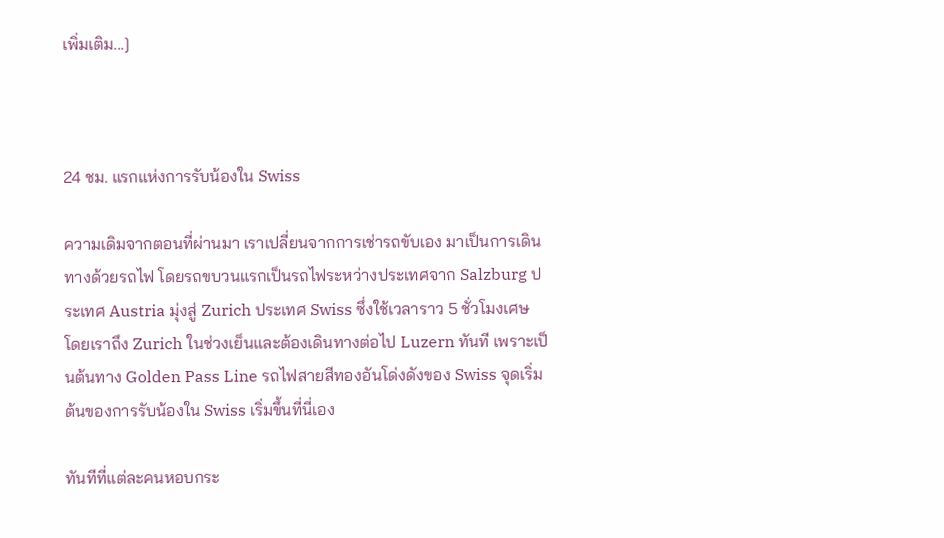เพิ่มเติม...]



24 ชม. แรกแห่งการรับน้องใน Swiss

ความเดิมจากตอนที่ผ่านมา เราเปลี่ยนจากการเช่ารถขับเอง มาเป็นการเดินทางด้วยรถไฟ โดยรถขบวนแรกเป็นรถไฟระหว่างประเทศจาก Salzburg ประเทศ Austria มุ่งสู่ Zurich ประเทศ Swiss ซึ่งใช้เวลาราว 5 ชั่วโมงเศษ โดยเราถึง Zurich ในช่วงเย็นและต้องเดินทางต่อไป Luzern ทันที เพราะเป็นต้นทาง Golden Pass Line รถไฟสายสีทองอันโด่งดังของ Swiss จุดเริ่มต้นของการรับน้องใน Swiss เริ่มขึ้นที่นี่เอง

ทันทีที่แต่ละคนหอบกระ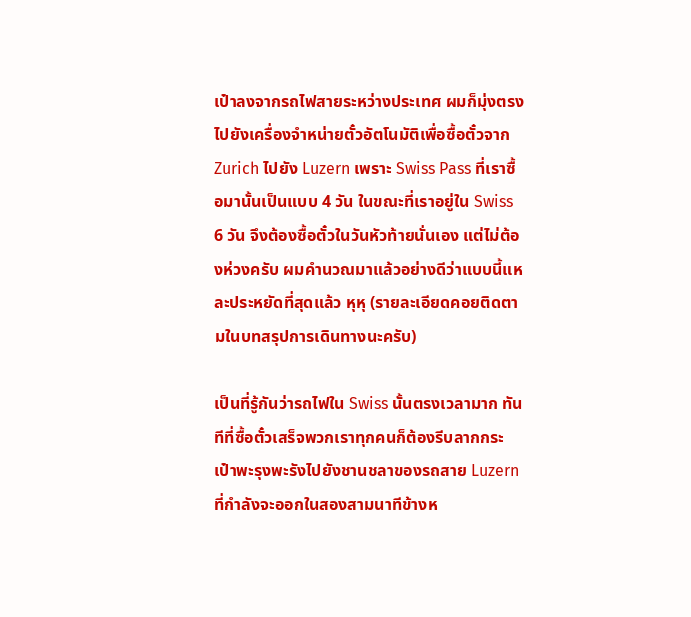เป๋าลงจากรถไฟสายระหว่างประเทศ ผมก็มุ่งตรงไปยังเครื่องจำหน่ายตั๋วอัตโนมัติเพื่อซื้อตั๋วจาก Zurich ไปยัง Luzern เพราะ Swiss Pass ที่เราซื้อมานั้นเป็นแบบ 4 วัน ในขณะที่เราอยู่ใน Swiss 6 วัน จึงต้องซื้อตั๋วในวันหัวท้ายนั่นเอง แต่ไม่ต้องห่วงครับ ผมคำนวณมาแล้วอย่างดีว่าแบบนี้แหละประหยัดที่สุดแล้ว หุหุ (รายละเอียดคอยติดตามในบทสรุปการเดินทางนะครับ)

เป็นที่รู้กันว่ารถไฟใน Swiss นั้นตรงเวลามาก ทันทีที่ซื้อตั๋วเสร็จพวกเราทุกคนก็ต้องรีบลากกระเป๋าพะรุงพะรังไปยังชานชลาของรถสาย Luzern ที่กำลังจะออกในสองสามนาทีข้างห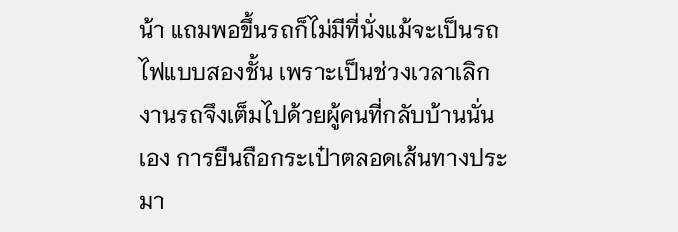น้า แถมพอขึ้นรถก็ไม่มีที่นั่งแม้จะเป็นรถไฟแบบสองชั้น เพราะเป็นช่วงเวลาเลิกงานรถจึงเต็มไปด้วยผู้คนที่กลับบ้านนั่นเอง การยืนถือกระเป๋าตลอดเส้นทางประมา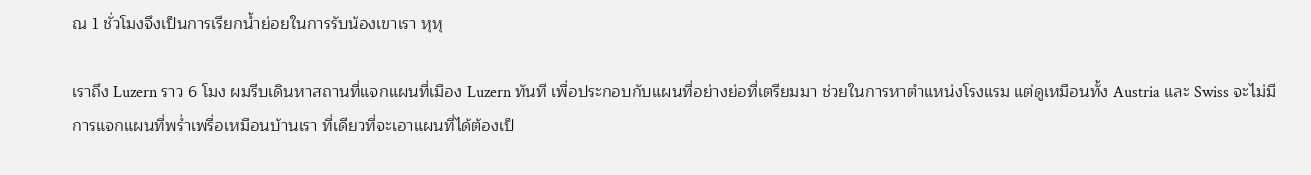ณ 1 ชั่วโมงจึงเป็นการเรียกน้ำย่อยในการรับน้องเขาเรา หุหุ

เราถึง Luzern ราว 6 โมง ผมรีบเดินหาสถานที่แจกแผนที่เมือง Luzern ทันที เพื่อประกอบกับแผนที่อย่างย่อที่เตรียมมา ช่วยในการหาตำแหน่งโรงแรม แต่ดูเหมือนทั้ง Austria และ Swiss จะไม่มีการแจกแผนที่พร่ำเพรื่อเหมือนบ้านเรา ที่เดียวที่จะเอาแผนที่ได้ต้องเป็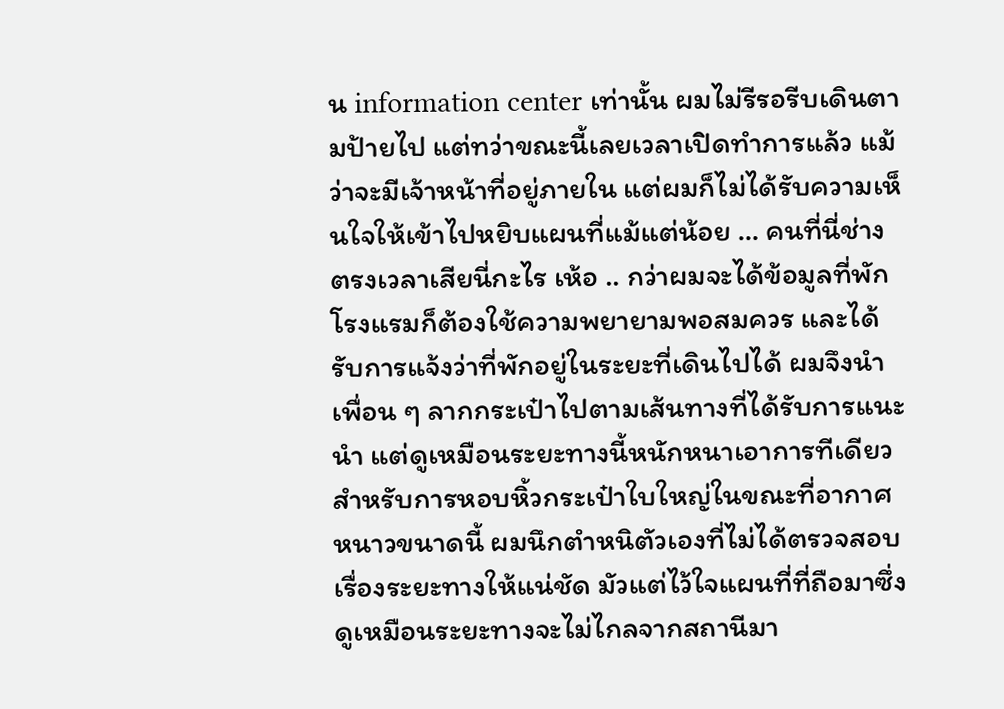น information center เท่านั้น ผมไม่รีรอรีบเดินตามป้ายไป แต่ทว่าขณะนี้เลยเวลาเปิดทำการแล้ว แม้ว่าจะมีเจ้าหน้าที่อยู่ภายใน แต่ผมก็ไม่ได้รับความเห็นใจให้เข้าไปหยิบแผนที่แม้แต่น้อย … คนที่นี่ช่างตรงเวลาเสียนี่กะไร เห้อ .. กว่าผมจะได้ข้อมูลที่พักโรงแรมก็ต้องใช้ความพยายามพอสมควร และได้รับการแจ้งว่าที่พักอยู่ในระยะที่เดินไปได้ ผมจึงนำเพื่อน ๆ ลากกระเป๋าไปตามเส้นทางที่ได้รับการแนะนำ แต่ดูเหมือนระยะทางนี้หนักหนาเอาการทีเดียวสำหรับการหอบหิ้วกระเป๋าใบใหญ่ในขณะที่อากาศหนาวขนาดนี้ ผมนึกตำหนิตัวเองที่ไม่ได้ตรวจสอบเรื่องระยะทางให้แน่ชัด มัวแต่ไว้ใจแผนที่ที่ถือมาซึ่งดูเหมือนระยะทางจะไม่ไกลจากสถานีมา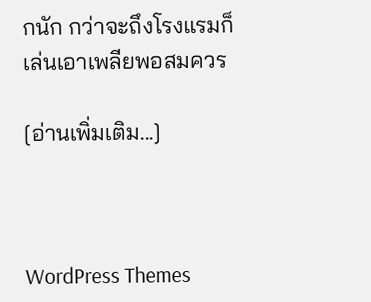กนัก กว่าจะถึงโรงแรมก็เล่นเอาเพลียพอสมควร

[อ่านเพิ่มเติม...]



WordPress Themes